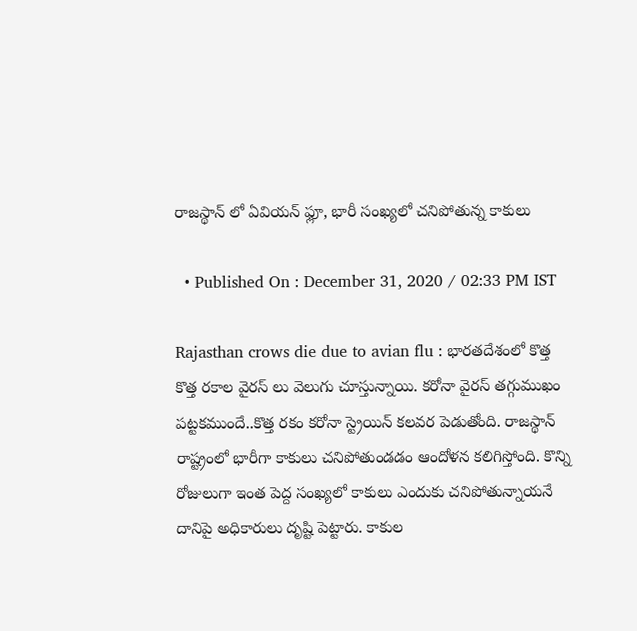రాజస్థాన్ లో ఏవియన్ ఫ్లూ, భారీ సంఖ్యలో చనిపోతున్న కాకులు

  • Published On : December 31, 2020 / 02:33 PM IST

Rajasthan crows die due to avian flu : భారతదేశంలో కొత్త కొత్త రకాల వైరస్ లు వెలుగు చూస్తున్నాయి. కరోనా వైరస్ తగ్గుముఖం పట్టకముందే..కొత్త రకం కరోనా స్ట్రెయిన్ కలవర పెడుతోంది. రాజస్థాన్ రాష్ట్రంలో భారీగా కాకులు చనిపోతుండడం ఆందోళన కలిగిస్తోంది. కొన్ని రోజులుగా ఇంత పెద్ద సంఖ్యలో కాకులు ఎందుకు చనిపోతున్నాయనే దానిపై అధికారులు దృష్టి పెట్టారు. కాకుల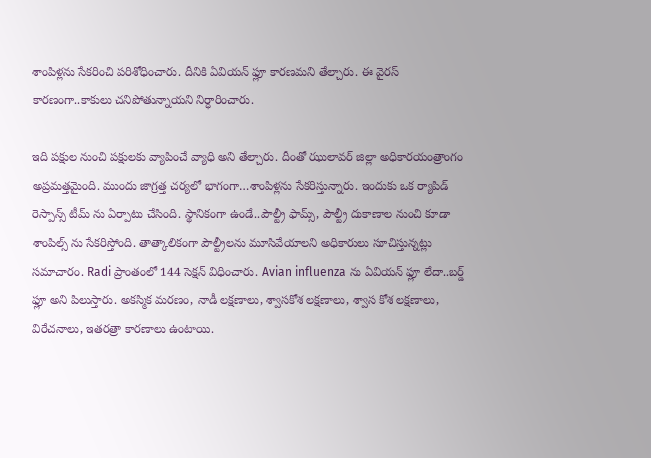శాంపిళ్లను సేకరించి పరిశోధించారు. దీనికి ఏవియన్ ఫ్లూ కారణమని తేల్చారు. ఈ వైరస్ కారణంగా..కాకులు చనిపోతున్నాయని నిర్ధారించారు.

ఇది పక్షుల నుంచి పక్షులకు వ్యాపించే వ్యాధి అని తేల్చారు. దీంతో ఝులావర్ జిల్లా అధికారయంత్రాంగం అప్రమత్తమైంది. ముందు జాగ్రత్త చర్యలో భాగంగా…శాంపిళ్లను సేకరిస్తున్నారు. ఇందుకు ఒక ర్యాపిడ్ రెస్పాన్స్ టీమ్ ను ఏర్పాటు చేసింది. స్థానికంగా ఉండే..పౌల్ట్రీ ఫామ్స్, పౌల్ట్రీ దుకాణాల నుంచి కూడా శాంపిల్స్ ను సేకరిస్తోంది. తాత్కాలికంగా పౌల్ట్రీలను మూసివేయాలని అధికారులు సూచిస్తున్నట్లు సమాచారం. Radi ప్రాంతంలో 144 సెక్షన్ విధించారు. Avian influenza ను ఏవియన్ ఫ్లూ లేదా..బర్డ్ ఫ్లూ అని పిలుస్తారు. అకస్మిక మరణం, నాడీ లక్షణాలు, శ్వాసకోశ లక్షణాలు, శ్వాస కోశ లక్షణాలు, విరేచనాలు, ఇతరత్రా కారణాలు ఉంటాయి.